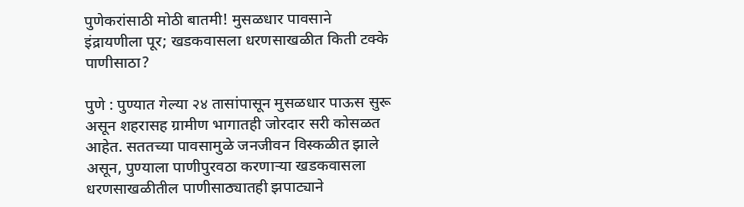पुणेकरांसाठी मोठी बातमी! मुसळधार पावसाने इंद्रायणीला पूर; खडकवासला धरणसाखळीत किती टक्के पाणीसाठा?

पुणे : पुण्यात गेल्या २४ तासांपासून मुसळधार पाऊस सुरू असून शहरासह ग्रामीण भागातही जोरदार सरी कोसळत आहेत. सततच्या पावसामुळे जनजीवन विस्कळीत झाले असून, पुण्याला पाणीपुरवठा करणाऱ्या खडकवासला धरणसाखळीतील पाणीसाठ्यातही झपाट्याने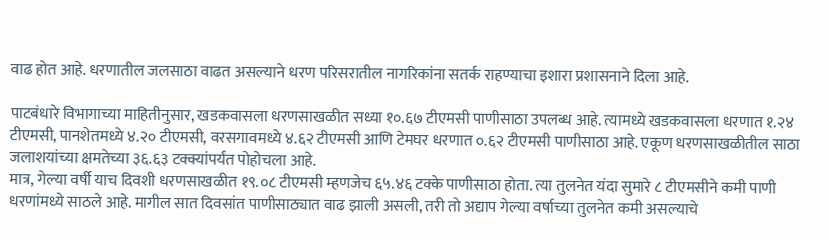वाढ होत आहे. धरणातील जलसाठा वाढत असल्याने धरण परिसरातील नागरिकांना सतर्क राहण्याचा इशारा प्रशासनाने दिला आहे.

पाटबंधारे विभागाच्या माहितीनुसार, खडकवासला धरणसाखळीत सध्या १०.६७ टीएमसी पाणीसाठा उपलब्ध आहे. त्यामध्ये खडकवासला धरणात १.२४ टीएमसी, पानशेतमध्ये ४.२० टीएमसी, वरसगावमध्ये ४.६२ टीएमसी आणि टेमघर धरणात ०.६२ टीएमसी पाणीसाठा आहे. एकूण धरणसाखळीतील साठा जलाशयांच्या क्षमतेच्या ३६.६३ टक्क्यांपर्यंत पोहोचला आहे.
मात्र, गेल्या वर्षी याच दिवशी धरणसाखळीत १९.०८ टीएमसी म्हणजेच ६५.४६ टक्के पाणीसाठा होता. त्या तुलनेत यंदा सुमारे ८ टीएमसीने कमी पाणी धरणांमध्ये साठले आहे. मागील सात दिवसांत पाणीसाठ्यात वाढ झाली असली, तरी तो अद्याप गेल्या वर्षाच्या तुलनेत कमी असल्याचे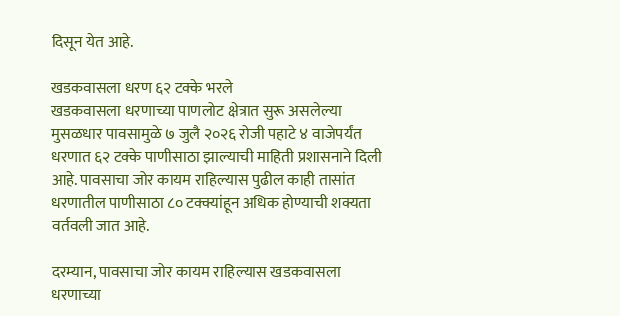दिसून येत आहे.

खडकवासला धरण ६२ टक्के भरले
खडकवासला धरणाच्या पाणलोट क्षेत्रात सुरू असलेल्या मुसळधार पावसामुळे ७ जुलै २०२६ रोजी पहाटे ४ वाजेपर्यंत धरणात ६२ टक्के पाणीसाठा झाल्याची माहिती प्रशासनाने दिली आहे. पावसाचा जोर कायम राहिल्यास पुढील काही तासांत धरणातील पाणीसाठा ८० टक्क्यांहून अधिक होण्याची शक्यता वर्तवली जात आहे.

दरम्यान, पावसाचा जोर कायम राहिल्यास खडकवासला धरणाच्या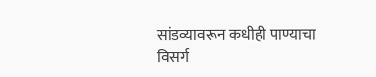सांडव्यावरून कधीही पाण्याचा विसर्ग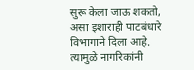सुरू केला जाऊ शकतो, असा इशाराही पाटबंधारे विभागाने दिला आहे. त्यामुळे नागरिकांनी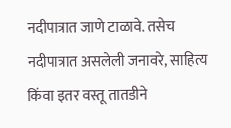नदीपात्रात जाणे टाळावे. तसेच नदीपात्रात असलेली जनावरे, साहित्य किंवा इतर वस्तू तातडीने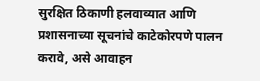सुरक्षित ठिकाणी हलवाव्यात आणि प्रशासनाच्या सूचनांचे काटेकोरपणे पालन करावे, असे आवाहन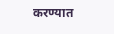करण्यात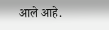आले आहे.